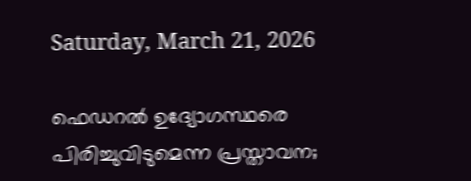Saturday, March 21, 2026

ഫെഡറൽ ഉദ്യോഗസ്ഥരെ പിരിച്ചുവിടുമെന്ന പ്രസ്താവന;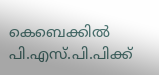കെബെക്കിൽ പി.എസ്.പി.പിക്ക്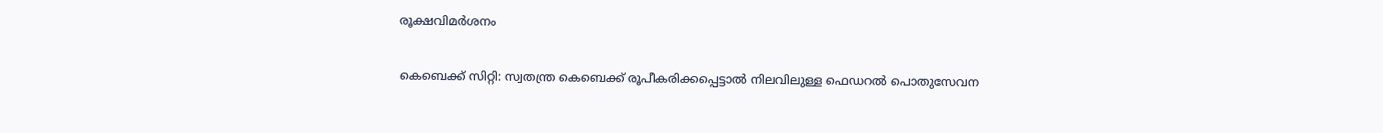രൂക്ഷവിമർശനം

കെബെക്ക് സിറ്റി: സ്വതന്ത്ര കെബെക്ക് രൂപീകരിക്കപ്പെട്ടാൽ നിലവിലുള്ള ഫെഡറൽ പൊതുസേവന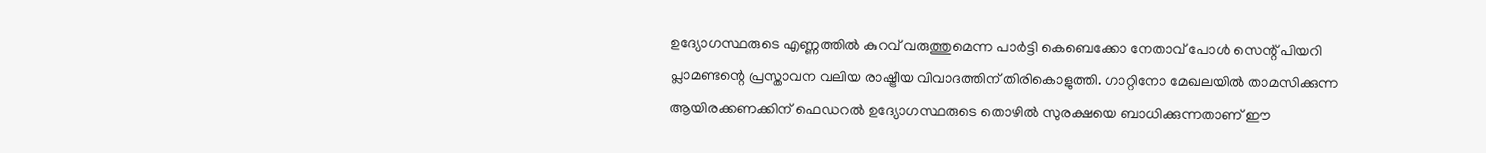ഉദ്യോഗസ്ഥരുടെ എണ്ണത്തിൽ കുറവ് വരുത്തുമെന്ന പാർട്ടി കെബെക്കോ നേതാവ് പോൾ സെന്റ് പിയറി പ്ലാമണ്ടന്റെ പ്രസ്താവന വലിയ രാഷ്ട്രീയ വിവാദത്തിന് തിരികൊളുത്തി. ഗാറ്റിനോ മേഖലയിൽ താമസിക്കുന്ന ആയിരക്കണക്കിന് ഫെഡറൽ ഉദ്യോഗസ്ഥരുടെ തൊഴിൽ സുരക്ഷയെ ബാധിക്കുന്നതാണ് ഈ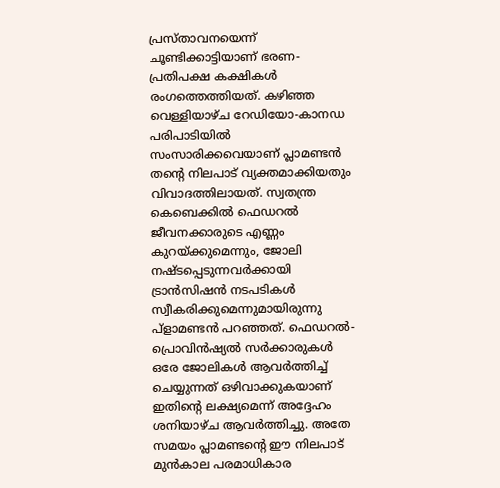പ്രസ്താവനയെന്ന് ചൂണ്ടിക്കാട്ടിയാണ് ഭരണ-പ്രതിപക്ഷ കക്ഷികൾ രംഗത്തെത്തിയത്. കഴിഞ്ഞ വെള്ളിയാഴ്ച റേഡിയോ-കാനഡ പരിപാടിയിൽ സംസാരിക്കവെയാണ് പ്ലാമണ്ടൻ തന്റെ നിലപാട് വ്യക്തമാക്കിയതും വിവാദത്തിലായത്. സ്വതന്ത്ര കെബെക്കിൽ ഫെഡറൽ ജീവനക്കാരുടെ എണ്ണം കുറയ്ക്കുമെന്നും, ജോലി നഷ്ടപ്പെടുന്നവർക്കായി ട്രാൻസിഷൻ നടപടികൾ സ്വീകരിക്കുമെന്നുമായിരുന്നു പ്‌ളാമണ്ടൻ പറഞ്ഞത്. ഫെഡറൽ-പ്രൊവിൻഷ്യൽ സർക്കാരുകൾ ഒരേ ജോലികൾ ആവർത്തിച്ച് ചെയ്യുന്നത് ഒഴിവാക്കുകയാണ് ഇതിന്റെ ലക്ഷ്യമെന്ന് അദ്ദേഹം ശനിയാഴ്ച ആവർത്തിച്ചു. അതേ സമയം പ്ലാമണ്ടന്റെ ഈ നിലപാട് മുൻകാല പരമാധികാര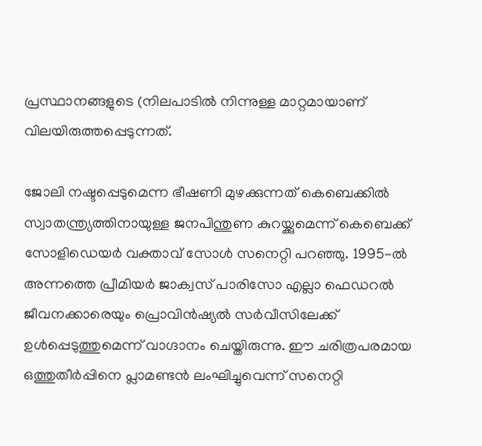പ്രസ്ഥാനങ്ങളുടെ (നിലപാടിൽ നിന്നുള്ള മാറ്റമായാണ് വിലയിരുത്തപ്പെടുന്നത്.

ജോലി നഷ്ടപ്പെടുമെന്ന ഭീഷണി മുഴക്കുന്നത് കെബെക്കിൽ സ്വാതന്ത്ര്യത്തിനായുള്ള ജനപിന്തുണ കുറയ്ക്കുമെന്ന് കെബെക്ക് സോളിഡെയർ വക്താവ് സോൾ സനെറ്റി പറഞ്ഞു. 1995-ൽ അന്നത്തെ പ്രീമിയർ ജാക്വസ് പാരിസോ എല്ലാ ഫെഡറൽ ജീവനക്കാരെയും പ്രൊവിൻഷ്യൽ സർവീസിലേക്ക് ഉൾപ്പെടുത്തുമെന്ന് വാഗ്ദാനം ചെയ്തിരുന്നു. ഈ ചരിത്രപരമായ ഒത്തുതീർപ്പിനെ പ്ലാമണ്ടൻ ലംഘിച്ചുവെന്ന് സനെറ്റി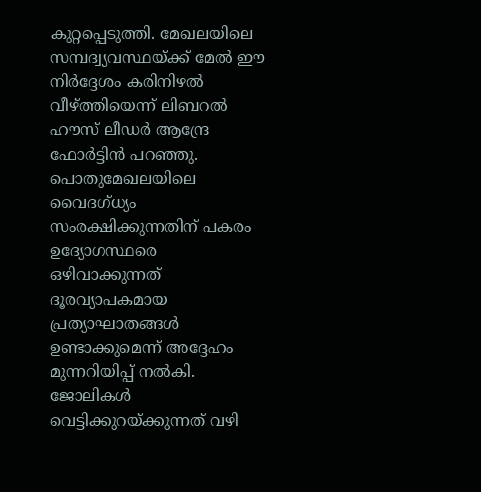കുറ്റപ്പെടുത്തി. മേഖലയിലെ സമ്പദ്വ്യവസ്ഥയ്ക്ക് മേൽ ഈ നിർദ്ദേശം കരിനിഴൽ വീഴ്ത്തിയെന്ന് ലിബറൽ ഹൗസ് ലീഡർ ആന്ദ്രേ ഫോർട്ടിൻ പറഞ്ഞു. പൊതുമേഖലയിലെ വൈദഗ്ധ്യം സംരക്ഷിക്കുന്നതിന് പകരം ഉദ്യോഗസ്ഥരെ ഒഴിവാക്കുന്നത് ദൂരവ്യാപകമായ പ്രത്യാഘാതങ്ങൾ ഉണ്ടാക്കുമെന്ന് അദ്ദേഹം മുന്നറിയിപ്പ് നൽകി. ജോലികൾ വെട്ടിക്കുറയ്ക്കുന്നത് വഴി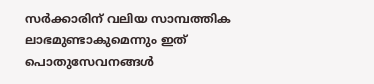സർക്കാരിന് വലിയ സാമ്പത്തിക ലാഭമുണ്ടാകുമെന്നും ഇത് പൊതുസേവനങ്ങൾ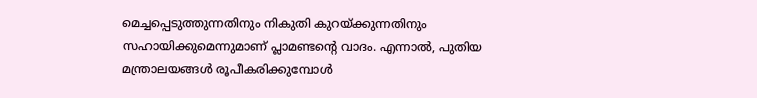മെച്ചപ്പെടുത്തുന്നതിനും നികുതി കുറയ്ക്കുന്നതിനും സഹായിക്കുമെന്നുമാണ് പ്ലാമണ്ടന്റെ വാദം. എന്നാൽ, പുതിയ മന്ത്രാലയങ്ങൾ രൂപീകരിക്കുമ്പോൾ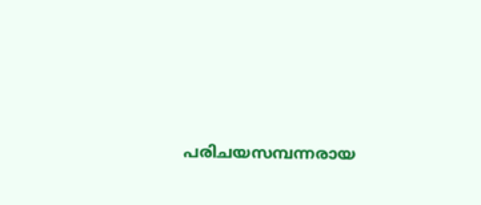പരിചയസമ്പന്നരായ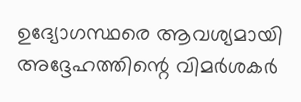ഉദ്യോഗസ്ഥരെ ആവശ്യമായി അദ്ദേഹത്തിന്റെ വിമർശകർ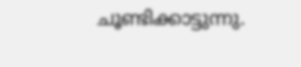ചൂണ്ടിക്കാട്ടുന്നു.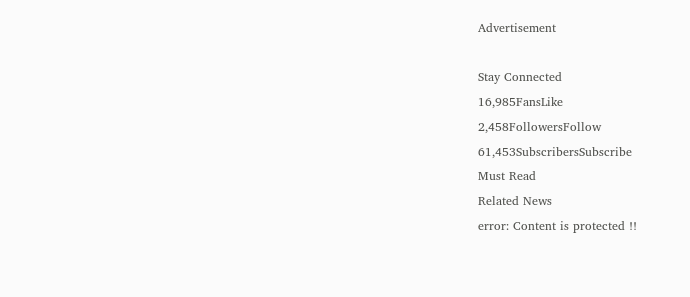Advertisement

Stay Connected
16,985FansLike
2,458FollowersFollow
61,453SubscribersSubscribe
Must Read
Related News
error: Content is protected !!